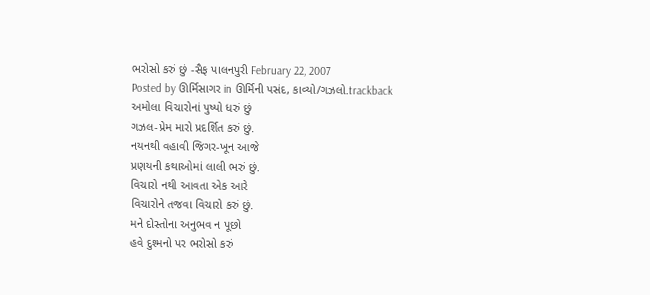ભરોસો કરું છું -સૈફ પાલનપુરી February 22, 2007
Posted by ઊર્મિસાગર in ઊર્મિની પસંદ, કાવ્યો/ગઝલો.trackback
અમોલા વિચારોનાં પુષ્પો ધરું છું
ગઝલ-પ્રેમ મારો પ્રદર્શિત કરું છું.
નયનથી વહાવી જિગર-ખૂન આજે
પ્રણયની કથાઓમાં લાલી ભરું છું.
વિચારો નથી આવતા એક આરે
વિચારોને તજવા વિચારો કરું છું.
મને દોસ્તોના અનુભવ ન પૂછો
હવે દુશ્મનો પર ભરોસો કરું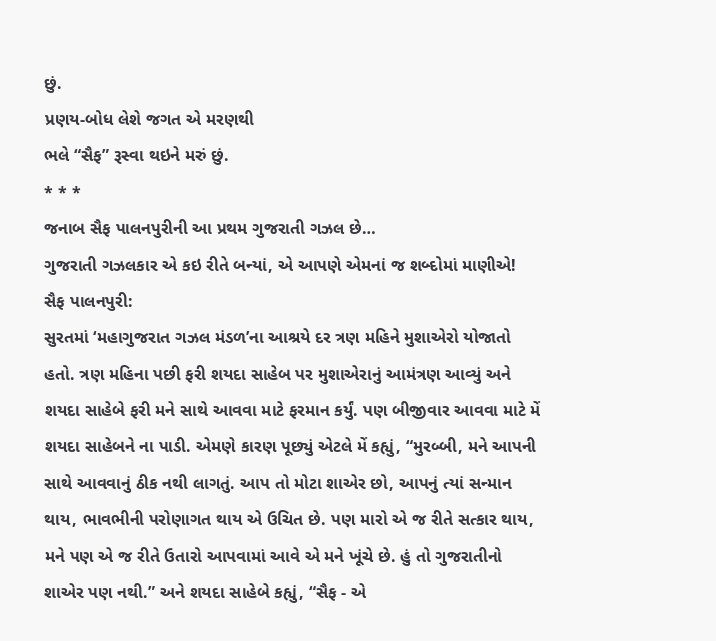છું.
પ્રણય-બોધ લેશે જગત એ મરણથી
ભલે “સૈફ” રૂસ્વા થઇને મરું છું.
* * *
જનાબ સૈફ પાલનપુરીની આ પ્રથમ ગુજરાતી ગઝલ છે…
ગુજરાતી ગઝલકાર એ કઇ રીતે બન્યાં, એ આપણે એમનાં જ શબ્દોમાં માણીએ!
સૈફ પાલનપુરી:
સુરતમાં ‘મહાગુજરાત ગઝલ મંડળ’ના આશ્રયે દર ત્રણ મહિને મુશાએરો યોજાતો હતો. ત્રણ મહિના પછી ફરી શયદા સાહેબ પર મુશાએરાનું આમંત્રણ આવ્યું અને શયદા સાહેબે ફરી મને સાથે આવવા માટે ફરમાન કર્યું. પણ બીજીવાર આવવા માટે મેં શયદા સાહેબને ના પાડી. એમણે કારણ પૂછ્યું એટલે મેં કહ્યું, “મુરબ્બી, મને આપની સાથે આવવાનું ઠીક નથી લાગતું. આપ તો મોટા શાએર છો, આપનું ત્યાં સન્માન થાય, ભાવભીની પરોણાગત થાય એ ઉચિત છે. પણ મારો એ જ રીતે સત્કાર થાય, મને પણ એ જ રીતે ઉતારો આપવામાં આવે એ મને ખૂંચે છે. હું તો ગુજરાતીનો શાએર પણ નથી.” અને શયદા સાહેબે કહ્યું, “સૈફ - એ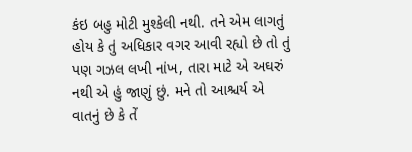કંઇ બહુ મોટી મુશ્કેલી નથી. તને એમ લાગતું હોય કે તું અધિકાર વગર આવી રહ્યો છે તો તું પણ ગઝલ લખી નાંખ, તારા માટે એ અઘરું નથી એ હું જાણું છું. મને તો આશ્ચર્ય એ વાતનું છે કે તેં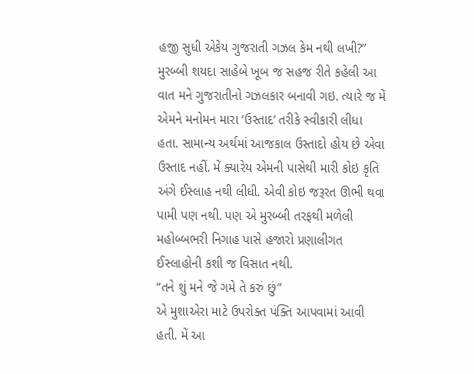હજી સુધી એકેય ગુજરાતી ગઝલ કેમ નથી લખી?”
મુરબ્બી શયદા સાહેબે ખૂબ જ સહજ રીતે કહેલી આ વાત મને ગુજરાતીનો ગઝલકાર બનાવી ગઇ. ત્યારે જ મેં એમને મનોમન મારા ‘ઉસ્તાદ’ તરીકે સ્વીકારી લીધા હતા. સામાન્ય અર્થમાં આજકાલ ઉસ્તાદો હોય છે એવા ઉસ્તાદ નહીં. મેં ક્યારેય એમની પાસેથી મારી કોઇ કૃતિ અંગે ઈસ્લાહ નથી લીધી. એવી કોઇ જરૂરત ઊભી થવા પામી પણ નથી. પણ એ મુરબ્બી તરફથી મળેલી મહોબ્બભરી નિગાહ પાસે હજારો પ્રણાલીગત ઈસ્લાહોની કશી જ વિસાત નથી.
“તને શું મને જે ગમે તે કરું છું”
એ મુશાએરા માટે ઉપરોક્ત પંક્તિ આપવામાં આવી હતી. મેં આ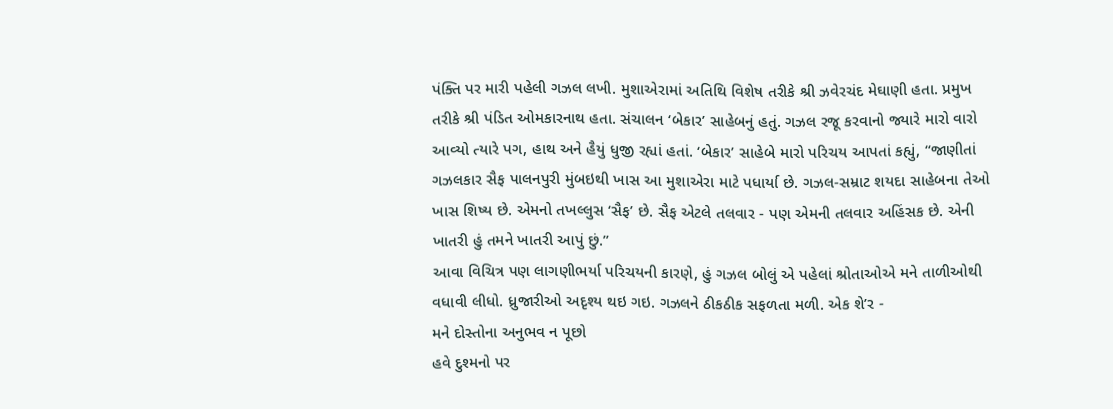પંક્તિ પર મારી પહેલી ગઝલ લખી. મુશાએરામાં અતિથિ વિશેષ તરીકે શ્રી ઝવેરચંદ મેઘાણી હતા. પ્રમુખ તરીકે શ્રી પંડિત ઓમકારનાથ હતા. સંચાલન ‘બેકાર’ સાહેબનું હતું. ગઝલ રજૂ કરવાનો જ્યારે મારો વારો આવ્યો ત્યારે પગ, હાથ અને હૈયું ધુજી રહ્યાં હતાં. ‘બેકાર’ સાહેબે મારો પરિચય આપતાં કહ્યું, “જાણીતાં ગઝલકાર સૈફ પાલનપુરી મુંબઇથી ખાસ આ મુશાએરા માટે પધાર્યા છે. ગઝલ-સમ્રાટ શયદા સાહેબના તેઓ ખાસ શિષ્ય છે. એમનો તખલ્લુસ ‘સૈફ’ છે. સૈફ એટલે તલવાર - પણ એમની તલવાર અહિંસક છે. એની ખાતરી હું તમને ખાતરી આપું છું.”
આવા વિચિત્ર પણ લાગણીભર્યા પરિચયની કારણે, હું ગઝલ બોલું એ પહેલાં શ્રોતાઓએ મને તાળીઓથી વધાવી લીધો. ધ્રુજારીઓ અદૃશ્ય થઇ ગઇ. ગઝલને ઠીકઠીક સફળતા મળી. એક શે’ર -
મને દોસ્તોના અનુભવ ન પૂછો
હવે દુશ્મનો પર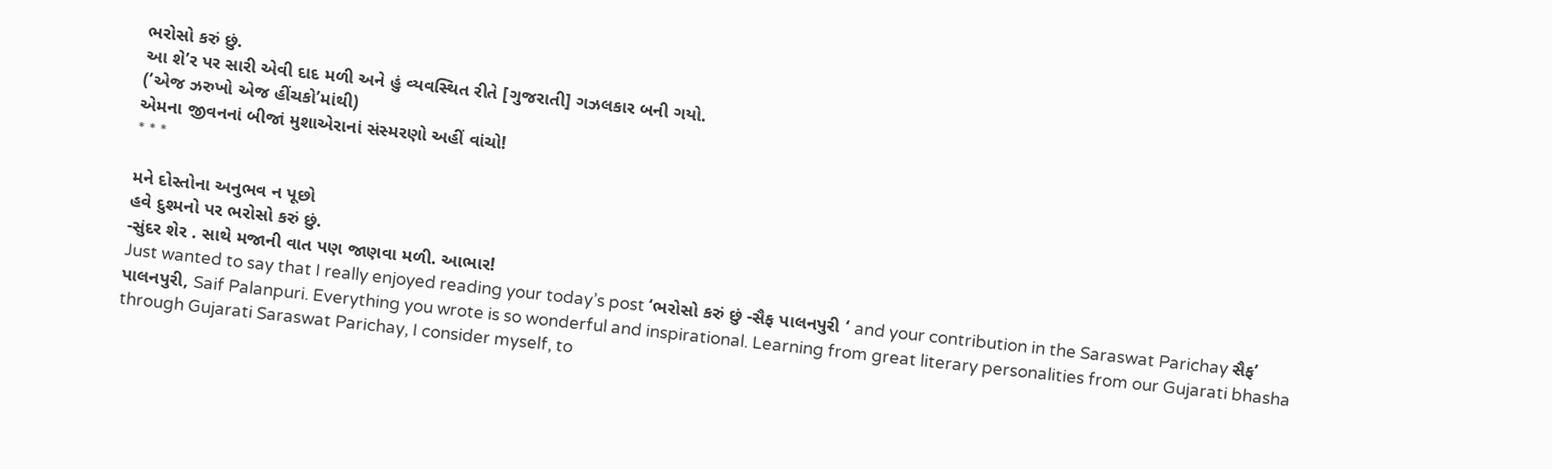ભરોસો કરું છું.
આ શે’ર પર સારી એવી દાદ મળી અને હું વ્યવસ્થિત રીતે [ગુજરાતી] ગઝલકાર બની ગયો.
(’એજ ઝરુખો એજ હીંચકો’માંથી)
એમના જીવનનાં બીજાં મુશાએરાનાં સંસ્મરણો અહીં વાંચો!
* * *

મને દોસ્તોના અનુભવ ન પૂછો
હવે દુશ્મનો પર ભરોસો કરું છું.
-સુંદર શેર . સાથે મજાની વાત પણ જાણવા મળી. આભાર!
Just wanted to say that I really enjoyed reading your today’s post ‘ભરોસો કરું છું -સૈફ પાલનપુરી ‘ and your contribution in the Saraswat Parichay સૈફ’ પાલનપુરી, Saif Palanpuri. Everything you wrote is so wonderful and inspirational. Learning from great literary personalities from our Gujarati bhasha through Gujarati Saraswat Parichay, I consider myself, to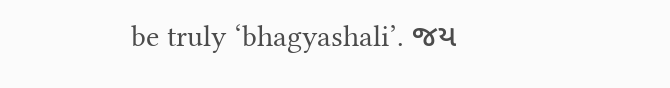be truly ‘bhagyashali’. જય